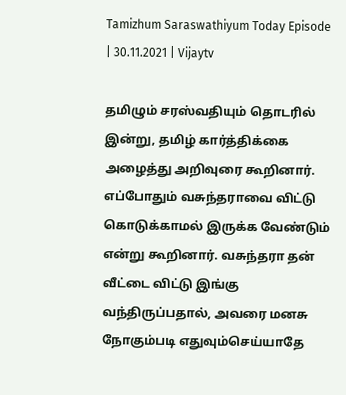Tamizhum Saraswathiyum Today Episode | 30.11.2021 | Vijaytv

தமிழும் சரஸ்வதியும் தொடரில் இன்று, தமிழ் கார்த்திக்கை அழைத்து அறிவுரை கூறினார். எப்போதும் வசுந்தராவை விட்டு கொடுக்காமல் இருக்க வேண்டும் என்று கூறினார். வசுந்தரா தன் வீட்டை விட்டு இங்கு வந்திருப்பதால், அவரை மனசு நோகும்படி எதுவும்செய்யாதே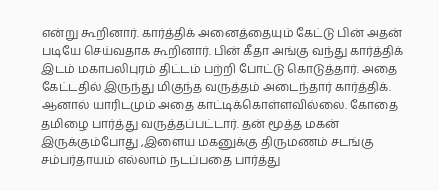என்று கூறினார். கார்த்திக் அனைத்தையும் கேட்டு பின் அதன் படியே செய்வதாக கூறினார். பின் கீதா அங்கு வந்து கார்த்திக் இடம் மகாபலிபுரம் திட்டம் பற்றி போட்டு கொடுத்தார். அதை கேட்டதில் இருந்து மிகுந்த வருத்தம் அடைந்தார் கார்த்திக். ஆனால் யாரிடமும் அதை காட்டிக்கொள்ளவில்லை. கோதை தமிழை பார்த்து வருத்தப்பட்டார். தன் மூத்த மகன் இருக்கும்போது ,இளைய மகனுக்கு திருமணம் சடங்கு சம்பர்தாயம் எல்லாம் நடப்பதை பார்த்து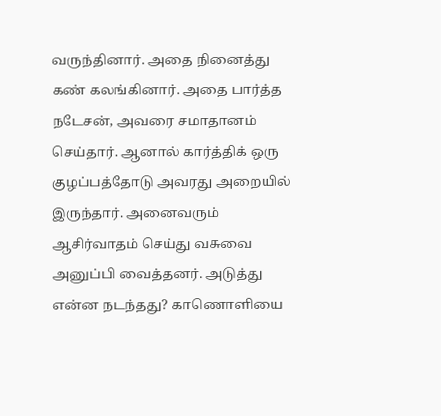வருந்தினார். அதை நினைத்து கண் கலங்கினார். அதை பார்த்த நடேசன், அவரை சமாதானம் செய்தார். ஆனால் கார்த்திக் ஒரு குழப்பத்தோடு அவரது அறையில் இருந்தார். அனைவரும் ஆசிர்வாதம் செய்து வசுவை அனுப்பி வைத்தனர். அடுத்து என்ன நடந்தது? காணொளியை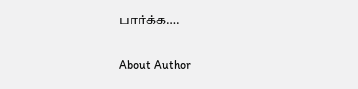பார்க்க….

About Author